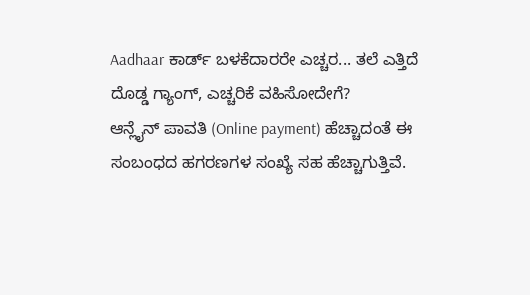Aadhaar ಕಾರ್ಡ್ ಬಳಕೆದಾರರೇ ಎಚ್ಚರ... ತಲೆ ಎತ್ತಿದೆ ದೊಡ್ಡ ಗ್ಯಾಂಗ್, ಎಚ್ಚರಿಕೆ ವಹಿಸೋದೇಗೆ?
ಆನ್ಲೈನ್ ಪಾವತಿ (Online payment) ಹೆಚ್ಚಾದಂತೆ ಈ ಸಂಬಂಧದ ಹಗರಣಗಳ ಸಂಖ್ಯೆ ಸಹ ಹೆಚ್ಚಾಗುತ್ತಿವೆ.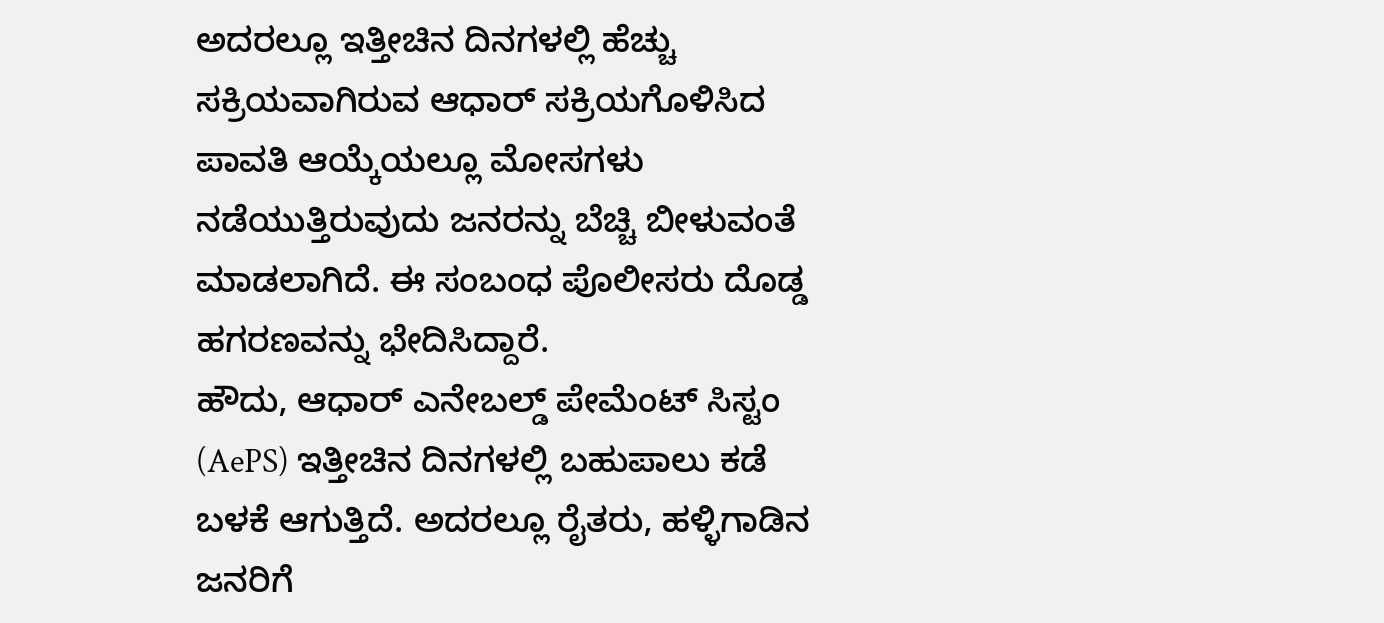ಅದರಲ್ಲೂ ಇತ್ತೀಚಿನ ದಿನಗಳಲ್ಲಿ ಹೆಚ್ಚು ಸಕ್ರಿಯವಾಗಿರುವ ಆಧಾರ್ ಸಕ್ರಿಯಗೊಳಿಸಿದ ಪಾವತಿ ಆಯ್ಕೆಯಲ್ಲೂ ಮೋಸಗಳು ನಡೆಯುತ್ತಿರುವುದು ಜನರನ್ನು ಬೆಚ್ಚಿ ಬೀಳುವಂತೆ ಮಾಡಲಾಗಿದೆ. ಈ ಸಂಬಂಧ ಪೊಲೀಸರು ದೊಡ್ಡ ಹಗರಣವನ್ನು ಭೇದಿಸಿದ್ದಾರೆ.
ಹೌದು, ಆಧಾರ್ ಎನೇಬಲ್ಡ್ ಪೇಮೆಂಟ್ ಸಿಸ್ಟಂ (AePS) ಇತ್ತೀಚಿನ ದಿನಗಳಲ್ಲಿ ಬಹುಪಾಲು ಕಡೆ ಬಳಕೆ ಆಗುತ್ತಿದೆ. ಅದರಲ್ಲೂ ರೈತರು, ಹಳ್ಳಿಗಾಡಿನ ಜನರಿಗೆ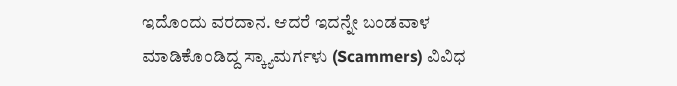ಇದೊಂದು ವರದಾನ. ಆದರೆ ಇದನ್ನೇ ಬಂಡವಾಳ ಮಾಡಿಕೊಂಡಿದ್ದ ಸ್ಕ್ಯಾಮರ್ಗಳು (Scammers) ವಿವಿಧ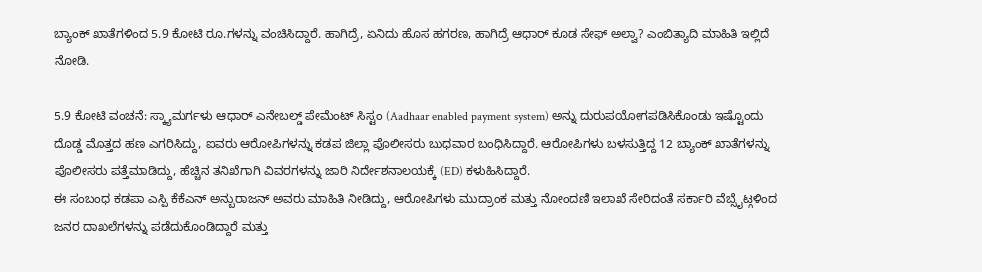ಬ್ಯಾಂಕ್ ಖಾತೆಗಳಿಂದ 5.9 ಕೋಟಿ ರೂ.ಗಳನ್ನು ವಂಚಿಸಿದ್ದಾರೆ. ಹಾಗಿದ್ರೆ, ಏನಿದು ಹೊಸ ಹಗರಣ, ಹಾಗಿದ್ರೆ ಆಧಾರ್ ಕೂಡ ಸೇಫ್ ಅಲ್ವಾ? ಎಂಬಿತ್ಯಾದಿ ಮಾಹಿತಿ ಇಲ್ಲಿದೆ ನೋಡಿ.

5.9 ಕೋಟಿ ವಂಚನೆ: ಸ್ಕ್ಯಾಮರ್ಗಳು ಆಧಾರ್ ಎನೇಬಲ್ಡ್ ಪೇಮೆಂಟ್ ಸಿಸ್ಟಂ (Aadhaar enabled payment system) ಅನ್ನು ದುರುಪಯೋಗಪಡಿಸಿಕೊಂಡು ಇಷ್ಟೊಂದು ದೊಡ್ಡ ಮೊತ್ತದ ಹಣ ಎಗರಿಸಿದ್ದು, ಐವರು ಆರೋಪಿಗಳನ್ನು ಕಡಪ ಜಿಲ್ಲಾ ಪೊಲೀಸರು ಬುಧವಾರ ಬಂಧಿಸಿದ್ದಾರೆ. ಆರೋಪಿಗಳು ಬಳಸುತ್ತಿದ್ದ 12 ಬ್ಯಾಂಕ್ ಖಾತೆಗಳನ್ನು ಪೊಲೀಸರು ಪತ್ತೆಮಾಡಿದ್ದು, ಹೆಚ್ಚಿನ ತನಿಖೆಗಾಗಿ ವಿವರಗಳನ್ನು ಜಾರಿ ನಿರ್ದೇಶನಾಲಯಕ್ಕೆ (ED) ಕಳುಹಿಸಿದ್ದಾರೆ.
ಈ ಸಂಬಂಧ ಕಡಪಾ ಎಸ್ಪಿ ಕೆಕೆಎನ್ ಅನ್ಬುರಾಜನ್ ಅವರು ಮಾಹಿತಿ ನೀಡಿದ್ದು, ಆರೋಪಿಗಳು ಮುದ್ರಾಂಕ ಮತ್ತು ನೋಂದಣಿ ಇಲಾಖೆ ಸೇರಿದಂತೆ ಸರ್ಕಾರಿ ವೆಬ್ಸೈಟ್ಗಳಿಂದ ಜನರ ದಾಖಲೆಗಳನ್ನು ಪಡೆದುಕೊಂಡಿದ್ದಾರೆ ಮತ್ತು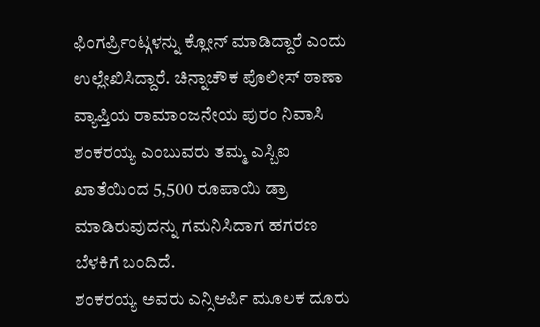ಫಿಂಗರ್ಪ್ರಿಂಟ್ಗಳನ್ನು ಕ್ಲೋನ್ ಮಾಡಿದ್ದಾರೆ ಎಂದು ಉಲ್ಲೇಖಿಸಿದ್ದಾರೆ. ಚಿನ್ನಾಚೌಕ ಪೊಲೀಸ್ ಠಾಣಾ ವ್ಯಾಪ್ತಿಯ ರಾಮಾಂಜನೇಯ ಪುರಂ ನಿವಾಸಿ ಶಂಕರಯ್ಯ ಎಂಬುವರು ತಮ್ಮ ಎಸ್ಬಿಐ ಖಾತೆಯಿಂದ 5,500 ರೂಪಾಯಿ ಡ್ರಾ ಮಾಡಿರುವುದನ್ನು ಗಮನಿಸಿದಾಗ ಹಗರಣ ಬೆಳಕಿಗೆ ಬಂದಿದೆ.
ಶಂಕರಯ್ಯ ಅವರು ಎನ್ಸಿಆರ್ಪಿ ಮೂಲಕ ದೂರು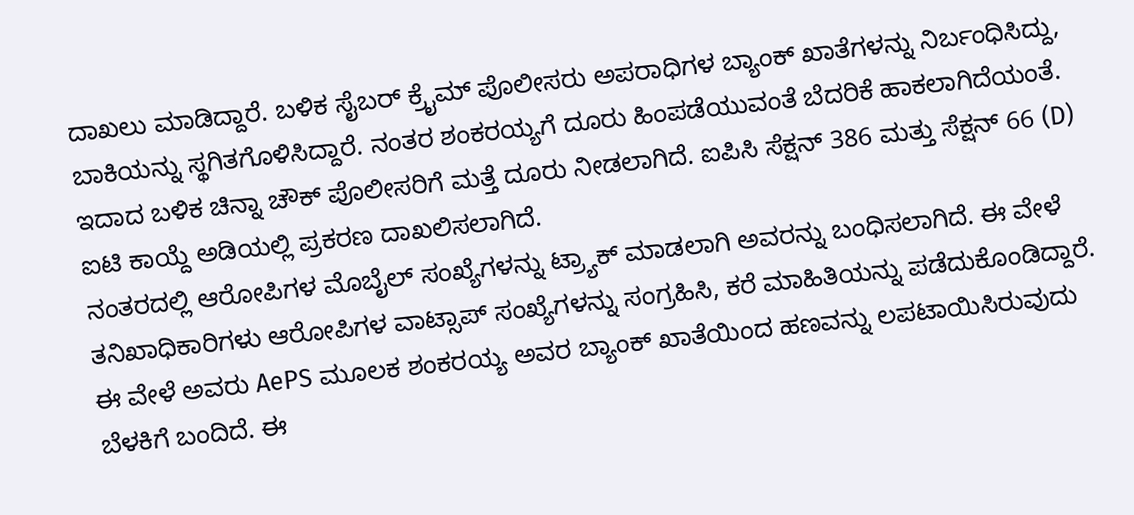ದಾಖಲು ಮಾಡಿದ್ದಾರೆ. ಬಳಿಕ ಸೈಬರ್ ಕ್ರೈಮ್ ಪೊಲೀಸರು ಅಪರಾಧಿಗಳ ಬ್ಯಾಂಕ್ ಖಾತೆಗಳನ್ನು ನಿರ್ಬಂಧಿಸಿದ್ದು, ಬಾಕಿಯನ್ನು ಸ್ಥಗಿತಗೊಳಿಸಿದ್ದಾರೆ. ನಂತರ ಶಂಕರಯ್ಯಗೆ ದೂರು ಹಿಂಪಡೆಯುವಂತೆ ಬೆದರಿಕೆ ಹಾಕಲಾಗಿದೆಯಂತೆ. ಇದಾದ ಬಳಿಕ ಚಿನ್ನಾ ಚೌಕ್ ಪೊಲೀಸರಿಗೆ ಮತ್ತೆ ದೂರು ನೀಡಲಾಗಿದೆ. ಐಪಿಸಿ ಸೆಕ್ಷನ್ 386 ಮತ್ತು ಸೆಕ್ಷನ್ 66 (D) ಐಟಿ ಕಾಯ್ದೆ ಅಡಿಯಲ್ಲಿ ಪ್ರಕರಣ ದಾಖಲಿಸಲಾಗಿದೆ.
ನಂತರದಲ್ಲಿ ಆರೋಪಿಗಳ ಮೊಬೈಲ್ ಸಂಖ್ಯೆಗಳನ್ನು ಟ್ರ್ಯಾಕ್ ಮಾಡಲಾಗಿ ಅವರನ್ನು ಬಂಧಿಸಲಾಗಿದೆ. ಈ ವೇಳೆ ತನಿಖಾಧಿಕಾರಿಗಳು ಆರೋಪಿಗಳ ವಾಟ್ಸಾಪ್ ಸಂಖ್ಯೆಗಳನ್ನು ಸಂಗ್ರಹಿಸಿ, ಕರೆ ಮಾಹಿತಿಯನ್ನು ಪಡೆದುಕೊಂಡಿದ್ದಾರೆ. ಈ ವೇಳೆ ಅವರು AePS ಮೂಲಕ ಶಂಕರಯ್ಯ ಅವರ ಬ್ಯಾಂಕ್ ಖಾತೆಯಿಂದ ಹಣವನ್ನು ಲಪಟಾಯಿಸಿರುವುದು ಬೆಳಕಿಗೆ ಬಂದಿದೆ. ಈ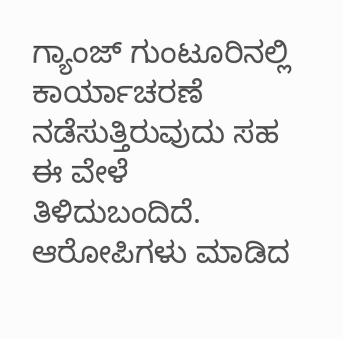ಗ್ಯಾಂಜ್ ಗುಂಟೂರಿನಲ್ಲಿ ಕಾರ್ಯಾಚರಣೆ ನಡೆಸುತ್ತಿರುವುದು ಸಹ ಈ ವೇಳೆ ತಿಳಿದುಬಂದಿದೆ.
ಆರೋಪಿಗಳು ಮಾಡಿದ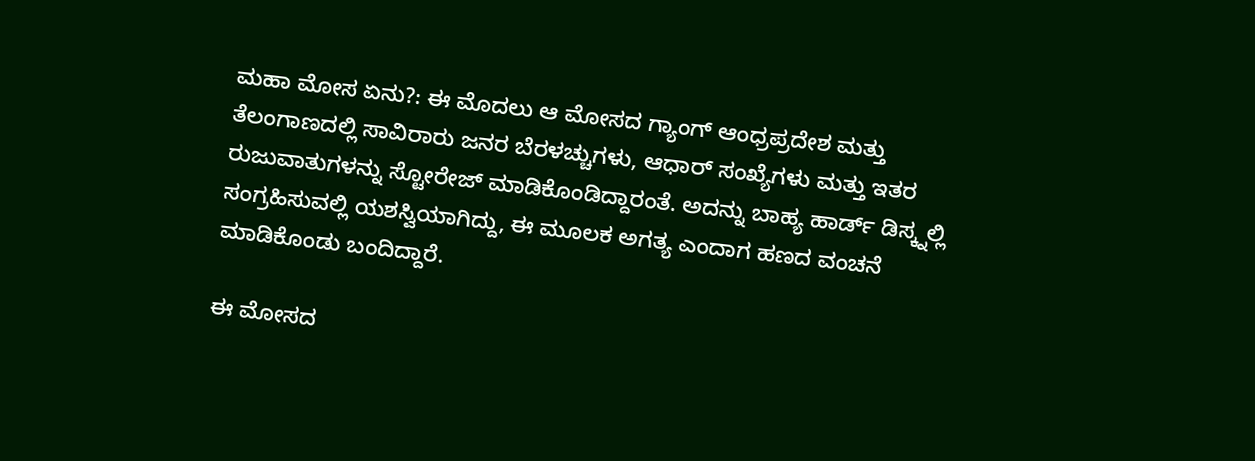ಮಹಾ ಮೋಸ ಏನು?: ಈ ಮೊದಲು ಆ ಮೋಸದ ಗ್ಯಾಂಗ್ ಆಂಧ್ರಪ್ರದೇಶ ಮತ್ತು ತೆಲಂಗಾಣದಲ್ಲಿ ಸಾವಿರಾರು ಜನರ ಬೆರಳಚ್ಚುಗಳು, ಆಧಾರ್ ಸಂಖ್ಯೆಗಳು ಮತ್ತು ಇತರ ರುಜುವಾತುಗಳನ್ನು ಸ್ಟೋರೇಜ್ ಮಾಡಿಕೊಂಡಿದ್ದಾರಂತೆ. ಅದನ್ನು ಬಾಹ್ಯ ಹಾರ್ಡ್ ಡಿಸ್ಕ್ನಲ್ಲಿ ಸಂಗ್ರಹಿಸುವಲ್ಲಿ ಯಶಸ್ವಿಯಾಗಿದ್ದು, ಈ ಮೂಲಕ ಅಗತ್ಯ ಎಂದಾಗ ಹಣದ ವಂಚನೆ ಮಾಡಿಕೊಂಡು ಬಂದಿದ್ದಾರೆ.

ಈ ಮೋಸದ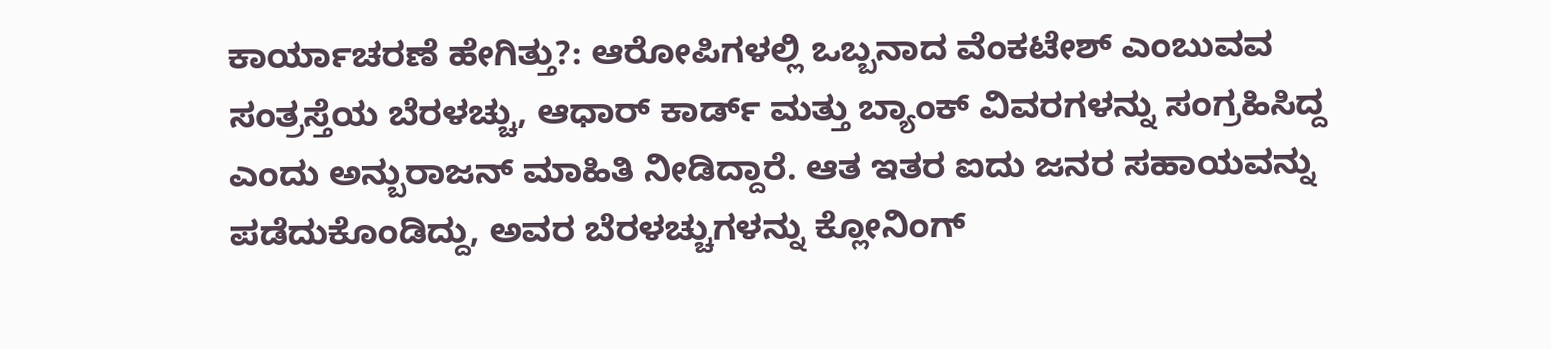ಕಾರ್ಯಾಚರಣೆ ಹೇಗಿತ್ತು?: ಆರೋಪಿಗಳಲ್ಲಿ ಒಬ್ಬನಾದ ವೆಂಕಟೇಶ್ ಎಂಬುವವ ಸಂತ್ರಸ್ತೆಯ ಬೆರಳಚ್ಚು, ಆಧಾರ್ ಕಾರ್ಡ್ ಮತ್ತು ಬ್ಯಾಂಕ್ ವಿವರಗಳನ್ನು ಸಂಗ್ರಹಿಸಿದ್ದ ಎಂದು ಅನ್ಬುರಾಜನ್ ಮಾಹಿತಿ ನೀಡಿದ್ದಾರೆ. ಆತ ಇತರ ಐದು ಜನರ ಸಹಾಯವನ್ನು ಪಡೆದುಕೊಂಡಿದ್ದು, ಅವರ ಬೆರಳಚ್ಚುಗಳನ್ನು ಕ್ಲೋನಿಂಗ್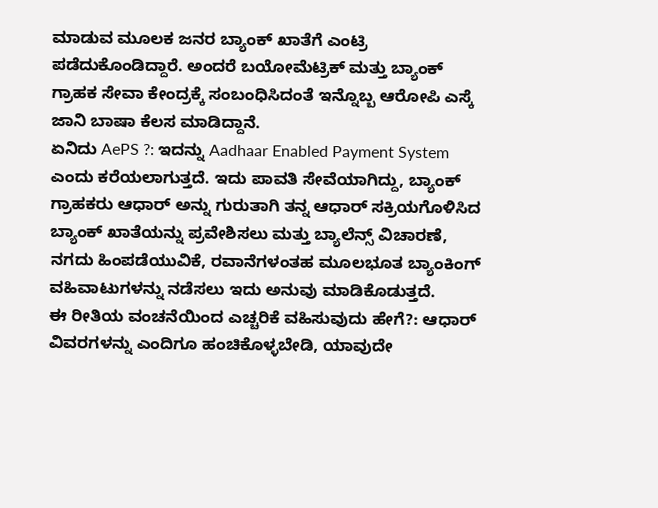ಮಾಡುವ ಮೂಲಕ ಜನರ ಬ್ಯಾಂಕ್ ಖಾತೆಗೆ ಎಂಟ್ರಿ ಪಡೆದುಕೊಂಡಿದ್ದಾರೆ. ಅಂದರೆ ಬಯೋಮೆಟ್ರಿಕ್ ಮತ್ತು ಬ್ಯಾಂಕ್ ಗ್ರಾಹಕ ಸೇವಾ ಕೇಂದ್ರಕ್ಕೆ ಸಂಬಂಧಿಸಿದಂತೆ ಇನ್ನೊಬ್ಬ ಆರೋಪಿ ಎಸ್ಕೆ ಜಾನಿ ಬಾಷಾ ಕೆಲಸ ಮಾಡಿದ್ದಾನೆ.
ಏನಿದು AePS ?: ಇದನ್ನು Aadhaar Enabled Payment System ಎಂದು ಕರೆಯಲಾಗುತ್ತದೆ. ಇದು ಪಾವತಿ ಸೇವೆಯಾಗಿದ್ದು, ಬ್ಯಾಂಕ್ ಗ್ರಾಹಕರು ಆಧಾರ್ ಅನ್ನು ಗುರುತಾಗಿ ತನ್ನ ಆಧಾರ್ ಸಕ್ರಿಯಗೊಳಿಸಿದ ಬ್ಯಾಂಕ್ ಖಾತೆಯನ್ನು ಪ್ರವೇಶಿಸಲು ಮತ್ತು ಬ್ಯಾಲೆನ್ಸ್ ವಿಚಾರಣೆ, ನಗದು ಹಿಂಪಡೆಯುವಿಕೆ, ರವಾನೆಗಳಂತಹ ಮೂಲಭೂತ ಬ್ಯಾಂಕಿಂಗ್ ವಹಿವಾಟುಗಳನ್ನು ನಡೆಸಲು ಇದು ಅನುವು ಮಾಡಿಕೊಡುತ್ತದೆ.
ಈ ರೀತಿಯ ವಂಚನೆಯಿಂದ ಎಚ್ಚರಿಕೆ ವಹಿಸುವುದು ಹೇಗೆ?: ಆಧಾರ್ ವಿವರಗಳನ್ನು ಎಂದಿಗೂ ಹಂಚಿಕೊಳ್ಳಬೇಡಿ, ಯಾವುದೇ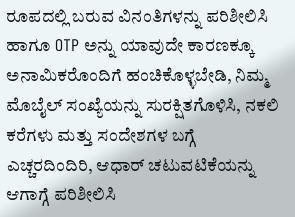ರೂಪದಲ್ಲಿ ಬರುವ ವಿನಂತಿಗಳನ್ನು ಪರಿಶೀಲಿಸಿ ಹಾಗೂ OTP ಅನ್ನು ಯಾವುದೇ ಕಾರಣಕ್ಕೂ ಅನಾಮಿಕರೊಂದಿಗೆ ಹಂಚಿಕೊಳ್ಳಬೇಡಿ, ನಿಮ್ಮ ಮೊಬೈಲ್ ಸಂಖ್ಯೆಯನ್ನು ಸುರಕ್ಷಿತಗೊಳಿಸಿ, ನಕಲಿ ಕರೆಗಳು ಮತ್ತು ಸಂದೇಶಗಳ ಬಗ್ಗೆ ಎಚ್ಚರದಿಂದಿರಿ, ಆಧಾರ್ ಚಟುವಟಿಕೆಯನ್ನು ಆಗಾಗ್ಗೆ ಪರಿಶೀಲಿಸಿ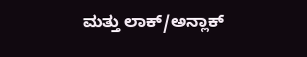ಮತ್ತು ಲಾಕ್/ಅನ್ಲಾಕ್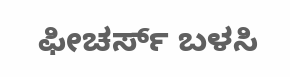ಫೀಚರ್ಸ್ ಬಳಸಿ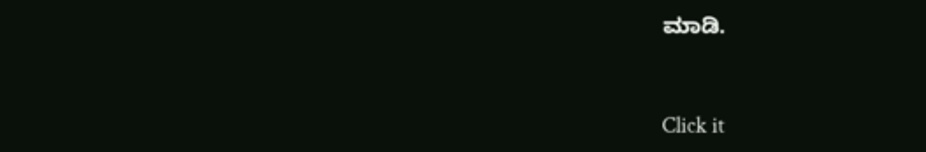ಮಾಡಿ.


Click it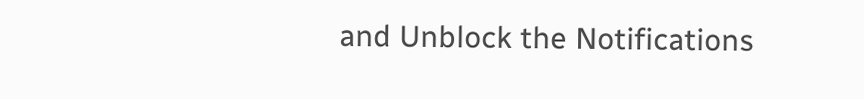and Unblock the Notifications